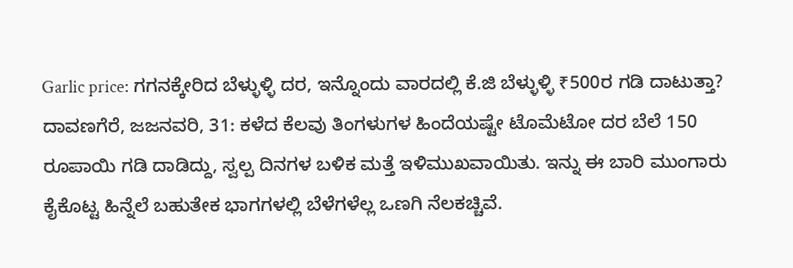Garlic price: ಗಗನಕ್ಕೇರಿದ ಬೆಳ್ಳುಳ್ಳಿ ದರ, ಇನ್ನೊಂದು ವಾರದಲ್ಲಿ ಕೆ.ಜಿ ಬೆಳ್ಳುಳ್ಳಿ ₹500ರ ಗಡಿ ದಾಟುತ್ತಾ?
ದಾವಣಗೆರೆ, ಜಜನವರಿ, 31: ಕಳೆದ ಕೆಲವು ತಿಂಗಳುಗಳ ಹಿಂದೆಯಷ್ಟೇ ಟೊಮೆಟೋ ದರ ಬೆಲೆ 150 ರೂಪಾಯಿ ಗಡಿ ದಾಡಿದ್ದು, ಸ್ವಲ್ಪ ದಿನಗಳ ಬಳಿಕ ಮತ್ತೆ ಇಳಿಮುಖವಾಯಿತು. ಇನ್ನು ಈ ಬಾರಿ ಮುಂಗಾರು ಕೈಕೊಟ್ಟ ಹಿನ್ನೆಲೆ ಬಹುತೇಕ ಭಾಗಗಳಲ್ಲಿ ಬೆಳೆಗಳೆಲ್ಲ ಒಣಗಿ ನೆಲಕಚ್ಚಿವೆ.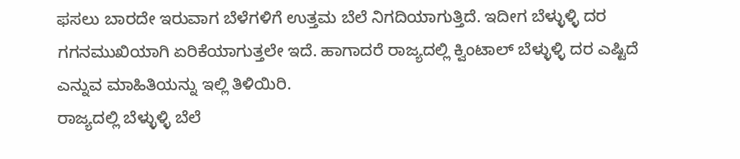ಫಸಲು ಬಾರದೇ ಇರುವಾಗ ಬೆಳೆಗಳಿಗೆ ಉತ್ತಮ ಬೆಲೆ ನಿಗದಿಯಾಗುತ್ತಿದೆ. ಇದೀಗ ಬೆಳ್ಳುಳ್ಳಿ ದರ ಗಗನಮುಖಿಯಾಗಿ ಏರಿಕೆಯಾಗುತ್ತಲೇ ಇದೆ. ಹಾಗಾದರೆ ರಾಜ್ಯದಲ್ಲಿ ಕ್ವಿಂಟಾಲ್ ಬೆಳ್ಳುಳ್ಳಿ ದರ ಎಷ್ಟಿದೆ ಎನ್ನುವ ಮಾಹಿತಿಯನ್ನು ಇಲ್ಲಿ ತಿಳಿಯಿರಿ.
ರಾಜ್ಯದಲ್ಲಿ ಬೆಳ್ಳುಳ್ಳಿ ಬೆಲೆ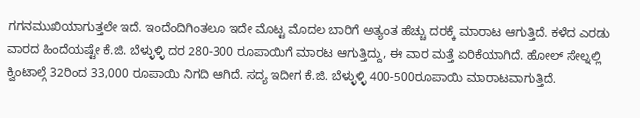ಗಗನಮುಖಿಯಾಗುತ್ತಲೇ ಇದೆ. ಇಂದೆಂದಿಗಿಂತಲೂ ಇದೇ ಮೊಟ್ಟ ಮೊದಲ ಬಾರಿಗೆ ಅತ್ಯಂತ ಹೆಚ್ಚು ದರಕ್ಕೆ ಮಾರಾಟ ಆಗುತ್ತಿದೆ. ಕಳೆದ ಎರಡು ವಾರದ ಹಿಂದೆಯಷ್ಟೇ ಕೆ.ಜಿ. ಬೆಳ್ಳುಳ್ಳಿ ದರ 280-300 ರೂಪಾಯಿಗೆ ಮಾರಟ ಆಗುತ್ತಿದ್ದು, ಈ ವಾರ ಮತ್ತೆ ಏರಿಕೆಯಾಗಿದೆ. ಹೋಲ್ ಸೇಲ್ನಲ್ಲಿ ಕ್ವಿಂಟಾಲ್ಗೆ 32ರಿಂದ 33,000 ರೂಪಾಯಿ ನಿಗದಿ ಆಗಿದೆ. ಸದ್ಯ ಇದೀಗ ಕೆ.ಜಿ. ಬೆಳ್ಳುಳ್ಳಿ 400-500ರೂಪಾಯಿ ಮಾರಾಟವಾಗುತ್ತಿದೆ.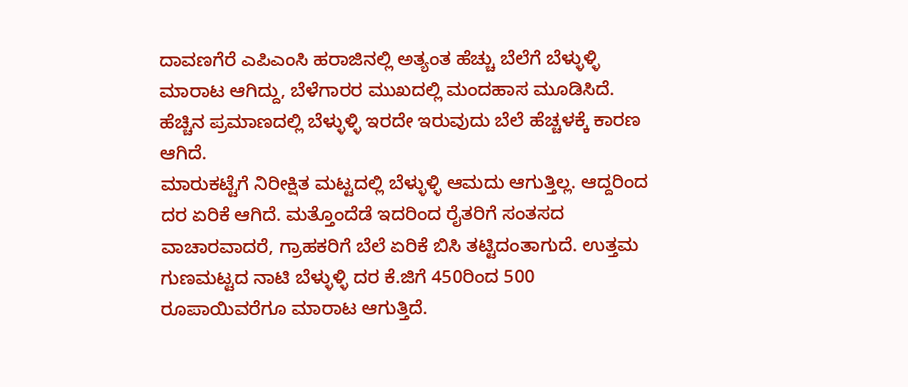ದಾವಣಗೆರೆ ಎಪಿಎಂಸಿ ಹರಾಜಿನಲ್ಲಿ ಅತ್ಯಂತ ಹೆಚ್ಚು ಬೆಲೆಗೆ ಬೆಳ್ಳುಳ್ಳಿ ಮಾರಾಟ ಆಗಿದ್ದು, ಬೆಳೆಗಾರರ ಮುಖದಲ್ಲಿ ಮಂದಹಾಸ ಮೂಡಿಸಿದೆ. ಹೆಚ್ಚಿನ ಪ್ರಮಾಣದಲ್ಲಿ ಬೆಳ್ಳುಳ್ಳಿ ಇರದೇ ಇರುವುದು ಬೆಲೆ ಹೆಚ್ಚಳಕ್ಕೆ ಕಾರಣ ಆಗಿದೆ.
ಮಾರುಕಟ್ಟೆಗೆ ನಿರೀಕ್ಷಿತ ಮಟ್ಟದಲ್ಲಿ ಬೆಳ್ಳುಳ್ಳಿ ಆಮದು ಆಗುತ್ತಿಲ್ಲ. ಆದ್ದರಿಂದ ದರ ಏರಿಕೆ ಆಗಿದೆ. ಮತ್ತೊಂದೆಡೆ ಇದರಿಂದ ರೈತರಿಗೆ ಸಂತಸದ ವಾಚಾರವಾದರೆ, ಗ್ರಾಹಕರಿಗೆ ಬೆಲೆ ಏರಿಕೆ ಬಿಸಿ ತಟ್ಟಿದಂತಾಗುದೆ. ಉತ್ತಮ ಗುಣಮಟ್ಟದ ನಾಟಿ ಬೆಳ್ಳುಳ್ಳಿ ದರ ಕೆ.ಜಿಗೆ 450ರಿಂದ 500 ರೂಪಾಯಿವರೆಗೂ ಮಾರಾಟ ಆಗುತ್ತಿದೆ.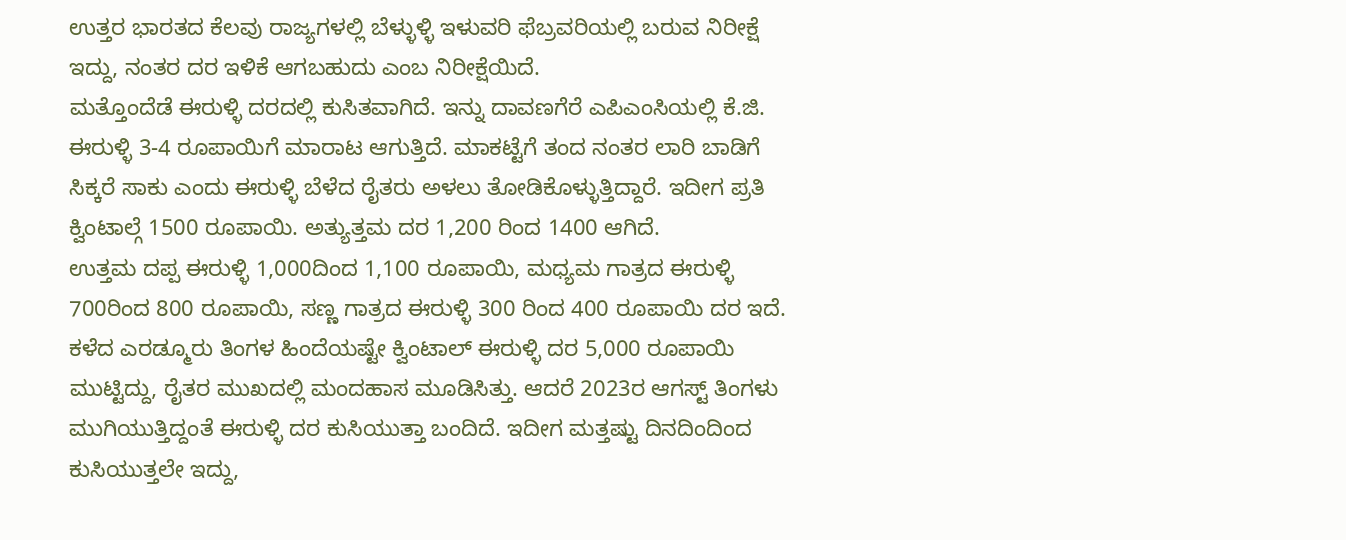ಉತ್ತರ ಭಾರತದ ಕೆಲವು ರಾಜ್ಯಗಳಲ್ಲಿ ಬೆಳ್ಳುಳ್ಳಿ ಇಳುವರಿ ಫೆಬ್ರವರಿಯಲ್ಲಿ ಬರುವ ನಿರೀಕ್ಷೆ ಇದ್ದು, ನಂತರ ದರ ಇಳಿಕೆ ಆಗಬಹುದು ಎಂಬ ನಿರೀಕ್ಷೆಯಿದೆ.
ಮತ್ತೊಂದೆಡೆ ಈರುಳ್ಳಿ ದರದಲ್ಲಿ ಕುಸಿತವಾಗಿದೆ. ಇನ್ನು ದಾವಣಗೆರೆ ಎಪಿಎಂಸಿಯಲ್ಲಿ ಕೆ.ಜಿ. ಈರುಳ್ಳಿ 3-4 ರೂಪಾಯಿಗೆ ಮಾರಾಟ ಆಗುತ್ತಿದೆ. ಮಾಕಟ್ಟೆಗೆ ತಂದ ನಂತರ ಲಾರಿ ಬಾಡಿಗೆ ಸಿಕ್ಕರೆ ಸಾಕು ಎಂದು ಈರುಳ್ಳಿ ಬೆಳೆದ ರೈತರು ಅಳಲು ತೋಡಿಕೊಳ್ಳುತ್ತಿದ್ದಾರೆ. ಇದೀಗ ಪ್ರತಿ ಕ್ವಿಂಟಾಲ್ಗೆ 1500 ರೂಪಾಯಿ. ಅತ್ಯುತ್ತಮ ದರ 1,200 ರಿಂದ 1400 ಆಗಿದೆ.
ಉತ್ತಮ ದಪ್ಪ ಈರುಳ್ಳಿ 1,000ದಿಂದ 1,100 ರೂಪಾಯಿ, ಮಧ್ಯಮ ಗಾತ್ರದ ಈರುಳ್ಳಿ 700ರಿಂದ 800 ರೂಪಾಯಿ, ಸಣ್ಣ ಗಾತ್ರದ ಈರುಳ್ಳಿ 300 ರಿಂದ 400 ರೂಪಾಯಿ ದರ ಇದೆ. ಕಳೆದ ಎರಡ್ಮೂರು ತಿಂಗಳ ಹಿಂದೆಯಷ್ಟೇ ಕ್ವಿಂಟಾಲ್ ಈರುಳ್ಳಿ ದರ 5,000 ರೂಪಾಯಿ ಮುಟ್ಟಿದ್ದು, ರೈತರ ಮುಖದಲ್ಲಿ ಮಂದಹಾಸ ಮೂಡಿಸಿತ್ತು. ಆದರೆ 2023ರ ಆಗಸ್ಟ್ ತಿಂಗಳು ಮುಗಿಯುತ್ತಿದ್ದಂತೆ ಈರುಳ್ಳಿ ದರ ಕುಸಿಯುತ್ತಾ ಬಂದಿದೆ. ಇದೀಗ ಮತ್ತಷ್ಟು ದಿನದಿಂದಿಂದ ಕುಸಿಯುತ್ತಲೇ ಇದ್ದು,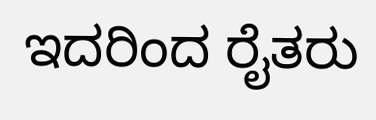ಇದರಿಂದ ರೈತರು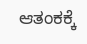ಆತಂಕಕ್ಕೆ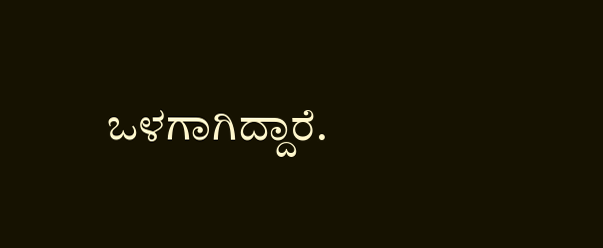ಒಳಗಾಗಿದ್ದಾರೆ.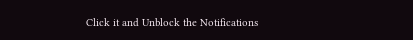Click it and Unblock the Notifications